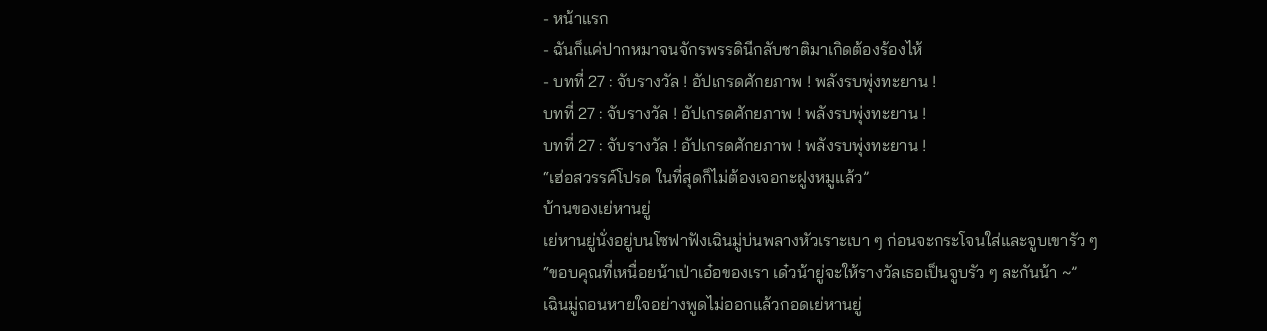- หน้าแรก
- ฉันก็แค่ปากหมาจนจักรพรรดินีกลับชาติมาเกิดต้องร้องไห้
- บทที่ 27 : จับรางวัล ! อัปเกรดศักยภาพ ! พลังรบพุ่งทะยาน !
บทที่ 27 : จับรางวัล ! อัปเกรดศักยภาพ ! พลังรบพุ่งทะยาน !
บทที่ 27 : จับรางวัล ! อัปเกรดศักยภาพ ! พลังรบพุ่งทะยาน !
“เฮ่อสวรรค์โปรด ในที่สุดก็ไม่ต้องเจอกะฝูงหมูแล้ว”
บ้านของเย่หานยู่
เย่หานยู่นั่งอยู่บนโซฟาฟังเฉินมู่บ่นพลางหัวเราะเบา ๆ ก่อนจะกระโจนใส่และจูบเขารัว ๆ
“ขอบคุณที่เหนื่อยน้าเป่าเอ๋อของเรา เด๋วน้ายู่จะให้รางวัลเธอเป็นจูบรัว ๆ ละกันน้า ~”
เฉินมู่ถอนหายใจอย่างพูดไม่ออกแล้วกอดเย่หานยู่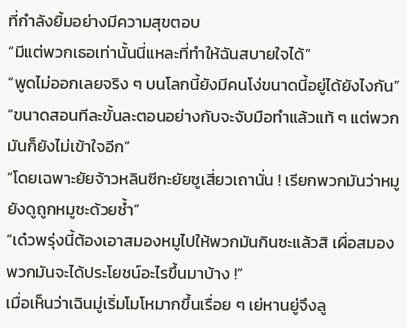ที่กำลังยิ้มอย่างมีความสุขตอบ
“มีแต่พวกเธอเท่านั้นนี่แหละที่ทำให้ฉันสบายใจได้”
“พูดไม่ออกเลยจริง ๆ บนโลกนี้ยังมีคนโง่ขนาดนี้อยู่ได้ยังไงกัน”
“ขนาดสอนทีละขั้นละตอนอย่างกับจะจับมือทำแล้วแท้ ๆ แต่พวกมันก็ยังไม่เข้าใจอีก”
“โดยเฉพาะยัยจ้าวหลินซีกะยัยซูเสี่ยวเถานั่น ! เรียกพวกมันว่าหมูยังดูถูกหมูซะด้วยซ้ำ”
“เด๋วพรุ่งนี้ต้องเอาสมองหมูไปให้พวกมันกินซะแล้วสิ เผื่อสมองพวกมันจะได้ประโยชน์อะไรขึ้นมาบ้าง !”
เมื่อเห็นว่าเฉินมู่เริ่มโมโหมากขึ้นเรื่อย ๆ เย่หานยู่จึงลู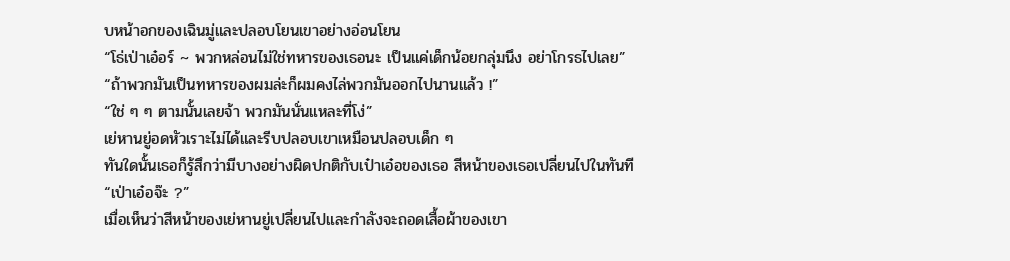บหน้าอกของเฉินมู่และปลอบโยนเขาอย่างอ่อนโยน
“โธ่เป่าเอ๋อร์ ~ พวกหล่อนไม่ใช่ทหารของเธอนะ เป็นแค่เด็กน้อยกลุ่มนึง อย่าโกรธไปเลย”
“ถ้าพวกมันเป็นทหารของผมล่ะก็ผมคงไล่พวกมันออกไปนานแล้ว !”
“ใช่ ๆ ๆ ตามนั้นเลยจ้า พวกมันนั่นแหละที่โง่”
เย่หานยู่อดหัวเราะไม่ได้และรีบปลอบเขาเหมือนปลอบเด็ก ๆ
ทันใดนั้นเธอก็รู้สึกว่ามีบางอย่างผิดปกติกับเป๋าเอ๋อของเธอ สีหน้าของเธอเปลี่ยนไปในทันที
“เป่าเอ๋อจ๊ะ ?”
เมื่อเห็นว่าสีหน้าของเย่หานยู่เปลี่ยนไปและกำลังจะถอดเสื้อผ้าของเขา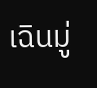เฉินมู่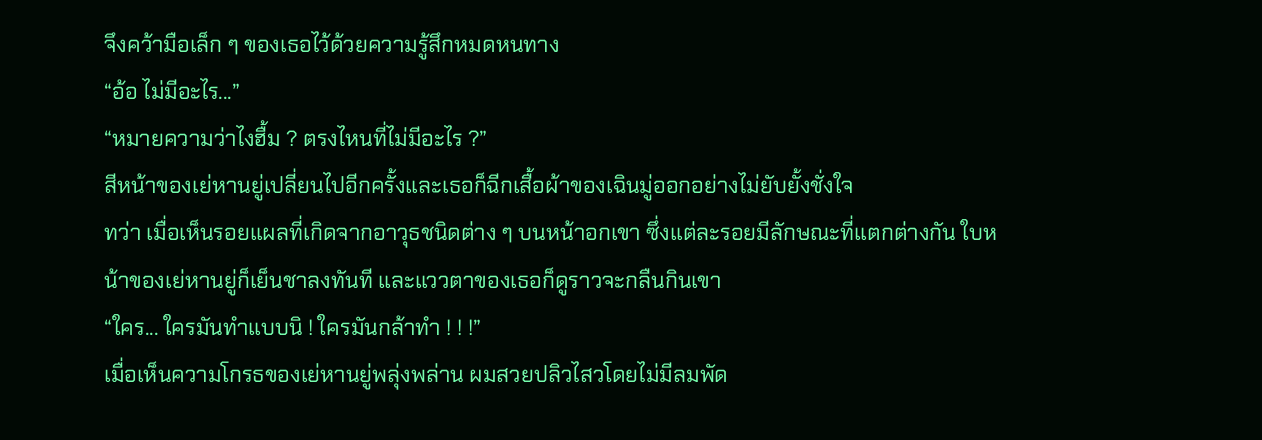จึงคว้ามือเล็ก ๆ ของเธอไว้ด้วยความรู้สึกหมดหนทาง
“อ้อ ไม่มีอะไร...”
“หมายความว่าไงฮื้ม ? ตรงไหนที่ไม่มีอะไร ?”
สีหน้าของเย่หานยู่เปลี่ยนไปอีกครั้งและเธอก็ฉีกเสื้อผ้าของเฉินมู่ออกอย่างไม่ยับยั้งชั่งใจ
ทว่า เมื่อเห็นรอยแผลที่เกิดจากอาวุธชนิดต่าง ๆ บนหน้าอกเขา ซึ่งแต่ละรอยมีลักษณะที่แตกต่างกัน ใบหน้าของเย่หานยู่ก็เย็นชาลงทันที และแววตาของเธอก็ดูราวจะกลืนกินเขา
“ใคร... ใครมันทำแบบนิ ! ใครมันกล้าทำ ! ! !”
เมื่อเห็นความโกรธของเย่หานยู่พลุ่งพล่าน ผมสวยปลิวไสวโดยไม่มีลมพัด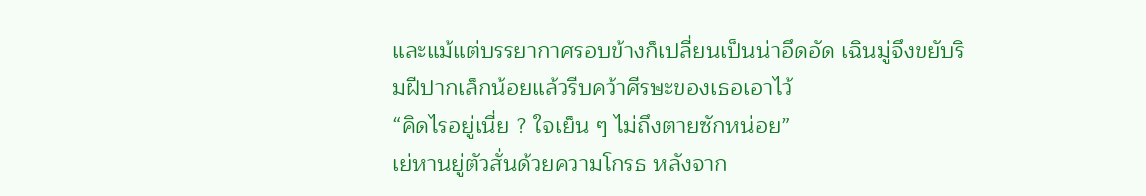และแม้แต่บรรยากาศรอบข้างก็เปลี่ยนเป็นน่าอึดอัด เฉินมู่จึงขยับริมฝีปากเล็กน้อยแล้วรีบคว้าศีรษะของเธอเอาไว้
“คิดไรอยู่เนี่ย ? ใจเย็น ๆ ไม่ถึงตายซักหน่อย”
เย่หานยู่ตัวสั่นด้วยความโกรธ หลังจาก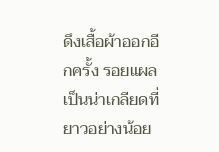ดึงเสื้อผ้าออกอีกครั้ง รอยแผลเป็นน่าเกลียดที่ยาวอย่างน้อย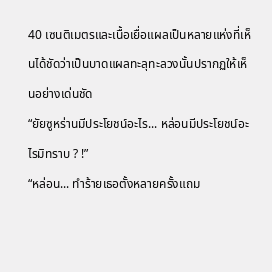40 เซนติเมตรและเนื้อเยื่อแผลเป็นหลายแห่งที่เห็นได้ชัดว่าเป็นบาดแผลทะลุทะลวงนั้นปรากฏให้เห็นอย่างเด่นชัด
“ยัยซูหร่านมีประโยชน์อะไร... หล่อนมีประโยชน์อะไรมิทราบ ? !”
“หล่อน... ทำร้ายเธอตั้งหลายครั้งแถม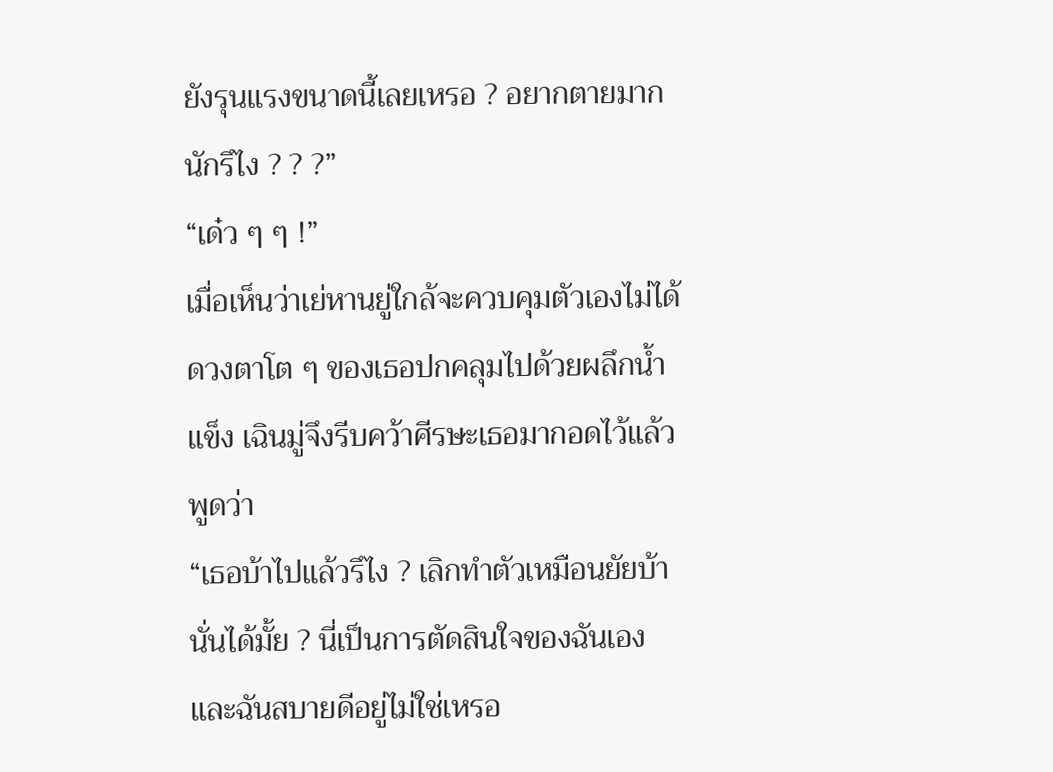ยังรุนแรงขนาดนี้เลยเหรอ ? อยากตายมากนักรึไง ? ? ?”
“เด๋ว ๆ ๆ !”
เมื่อเห็นว่าเย่หานยู่ใกล้จะควบคุมตัวเองไม่ได้ ดวงตาโต ๆ ของเธอปกคลุมไปด้วยผลึกน้ำแข็ง เฉินมู่จึงรีบคว้าศีรษะเธอมากอดไว้แล้วพูดว่า
“เธอบ้าไปแล้วรึไง ? เลิกทำตัวเหมือนยัยบ้านั่นได้มั้ย ? นี่เป็นการตัดสินใจของฉันเอง และฉันสบายดีอยู่ไม่ใช่เหรอ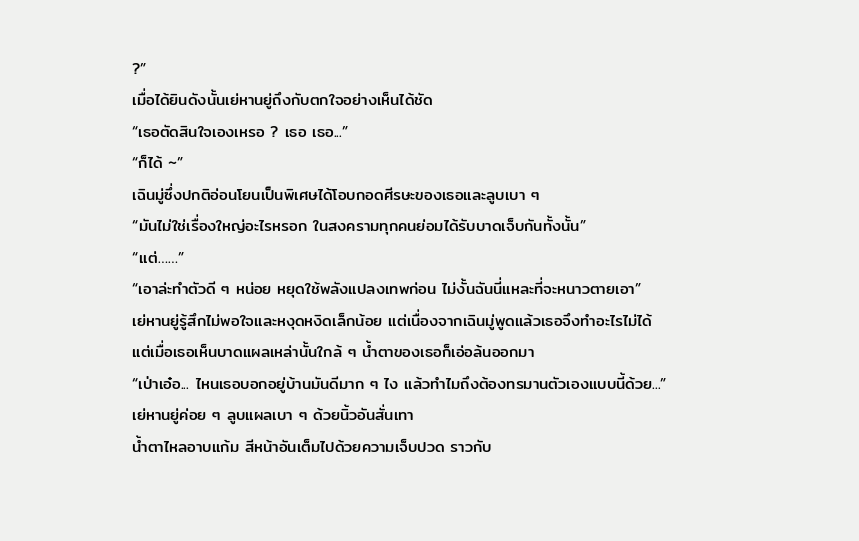?”
เมื่อได้ยินดังนั้นเย่หานยู่ถึงกับตกใจอย่างเห็นได้ชัด
“เธอตัดสินใจเองเหรอ ? เธอ เธอ...”
“ก็ได้ ~”
เฉินมู่ซึ่งปกติอ่อนโยนเป็นพิเศษได้โอบกอดศีรษะของเธอและลูบเบา ๆ
“มันไม่ใช่เรื่องใหญ่อะไรหรอก ในสงครามทุกคนย่อมได้รับบาดเจ็บกันทั้งนั้น”
“แต่……”
“เอาล่ะทำตัวดี ๆ หน่อย หยุดใช้พลังแปลงเทพก่อน ไม่งั้นฉันนี่แหละที่จะหนาวตายเอา”
เย่หานยู่รู้สึกไม่พอใจและหงุดหงิดเล็กน้อย แต่เนื่องจากเฉินมู่พูดแล้วเธอจึงทำอะไรไม่ได้
แต่เมื่อเธอเห็นบาดแผลเหล่านั้นใกล้ ๆ น้ำตาของเธอก็เอ่อล้นออกมา
“เป่าเอ๋อ... ไหนเธอบอกอยู่บ้านมันดีมาก ๆ ไง แล้วทำไมถึงต้องทรมานตัวเองแบบนี้ด้วย...”
เย่หานยู่ค่อย ๆ ลูบแผลเบา ๆ ด้วยนิ้วอันสั่นเทา
น้ำตาไหลอาบแก้ม สีหน้าอันเต็มไปด้วยความเจ็บปวด ราวกับ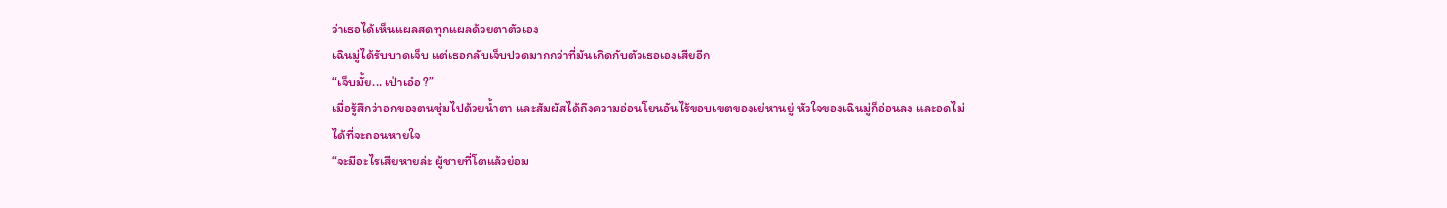ว่าเธอได้เห็นแผลสดทุกแผลด้วยตาตัวเอง
เฉินมู่ได้รับบาดเจ็บ แต่เธอกลับเจ็บปวดมากกว่าที่มันเกิดกับตัวเธอเองเสียอีก
“เจ็บมั้ย... เป่าเอ๋อ ?”
เมื่อรู้สึกว่าอกของตนชุ่มไปด้วยน้ำตา และสัมผัสได้ถึงความอ่อนโยนอันไร้ขอบเขตของเย่หานยู่ หัวใจของเฉินมู่ก็อ่อนลง และอดไม่ได้ที่จะถอนหายใจ
“จะมีอะไรเสียหายล่ะ ผู้ชายที่โตแล้วย่อม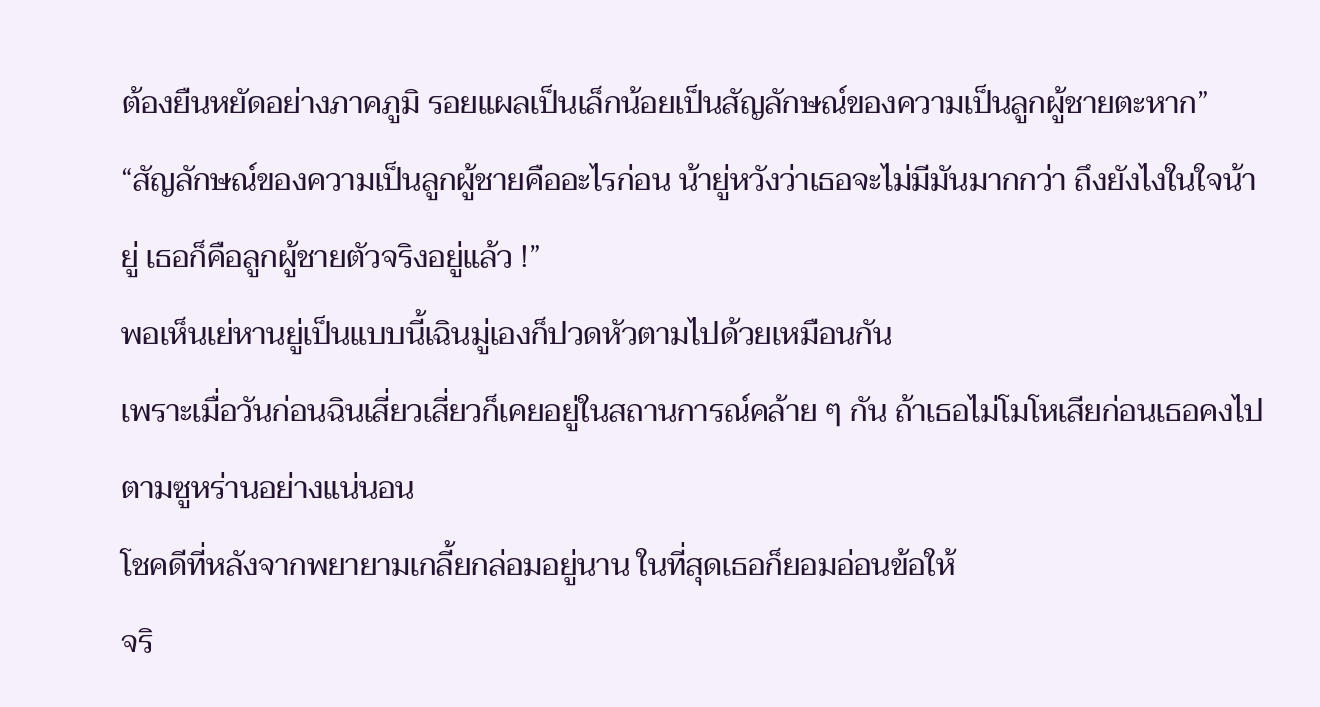ต้องยืนหยัดอย่างภาคภูมิ รอยแผลเป็นเล็กน้อยเป็นสัญลักษณ์ของความเป็นลูกผู้ชายตะหาก”
“สัญลักษณ์ของความเป็นลูกผู้ชายคืออะไรก่อน น้ายู่หวังว่าเธอจะไม่มีมันมากกว่า ถึงยังไงในใจน้ายู่ เธอก็คือลูกผู้ชายตัวจริงอยู่แล้ว !”
พอเห็นเย่หานยู่เป็นแบบนี้เฉินมู่เองก็ปวดหัวตามไปด้วยเหมือนกัน
เพราะเมื่อวันก่อนฉินเสี่ยวเสี่ยวก็เคยอยู่ในสถานการณ์คล้าย ๆ กัน ถ้าเธอไม่โมโหเสียก่อนเธอคงไปตามซูหร่านอย่างแน่นอน
โชคดีที่หลังจากพยายามเกลี้ยกล่อมอยู่นาน ในที่สุดเธอก็ยอมอ่อนข้อให้
จริ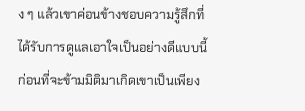ง ๆ แล้วเขาค่อนข้างชอบความรู้สึกที่ได้รับการดูแลเอาใจเป็นอย่างดีแบบนี้
ก่อนที่จะข้ามมิติมาเกิดเขาเป็นเพียง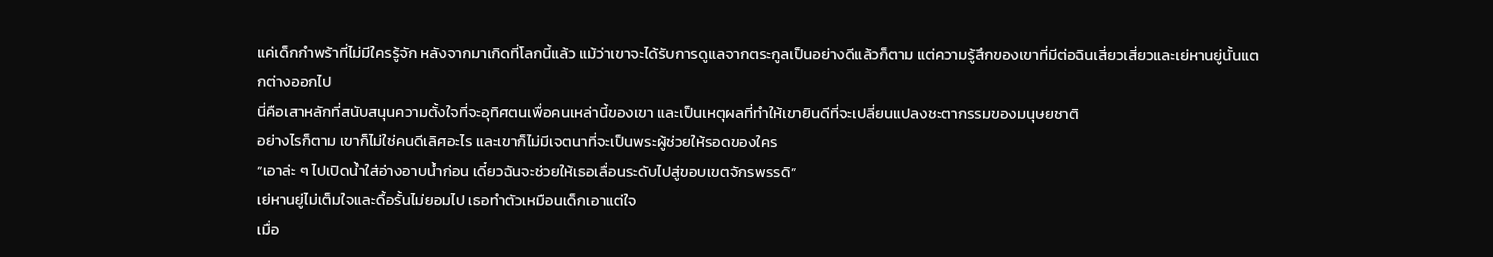แค่เด็กกำพร้าที่ไม่มีใครรู้จัก หลังจากมาเกิดที่โลกนี้แล้ว แม้ว่าเขาจะได้รับการดูแลจากตระกูลเป็นอย่างดีแล้วก็ตาม แต่ความรู้สึกของเขาที่มีต่อฉินเสี่ยวเสี่ยวและเย่หานยู่นั้นแตกต่างออกไป
นี่คือเสาหลักที่สนับสนุนความตั้งใจที่จะอุทิศตนเพื่อคนเหล่านี้ของเขา และเป็นเหตุผลที่ทำให้เขายินดีที่จะเปลี่ยนแปลงชะตากรรมของมนุษยชาติ
อย่างไรก็ตาม เขาก็ไม่ใช่คนดีเลิศอะไร และเขาก็ไม่มีเจตนาที่จะเป็นพระผู้ช่วยให้รอดของใคร
“เอาล่ะ ๆ ไปเปิดน้ำใส่อ่างอาบน้ำก่อน เดี๋ยวฉันจะช่วยให้เธอเลื่อนระดับไปสู่ขอบเขตจักรพรรดิ”
เย่หานยู่ไม่เต็มใจและดื้อรั้นไม่ยอมไป เธอทำตัวเหมือนเด็กเอาแต่ใจ
เมื่อ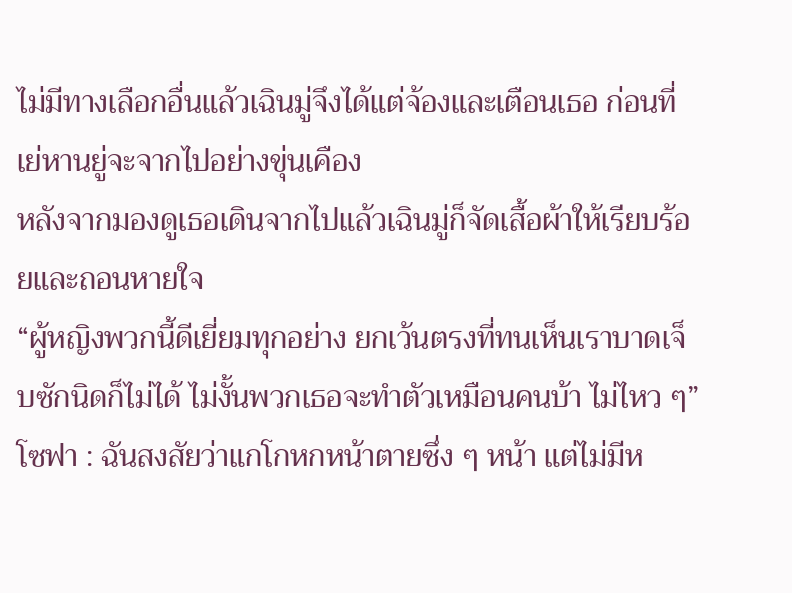ไม่มีทางเลือกอื่นแล้วเฉินมู่จึงได้แต่จ้องและเตือนเธอ ก่อนที่เย่หานยู่จะจากไปอย่างขุ่นเคือง
หลังจากมองดูเธอเดินจากไปแล้วเฉินมู่ก็จัดเสื้อผ้าให้เรียบร้อยและถอนหายใจ
“ผู้หญิงพวกนี้ดีเยี่ยมทุกอย่าง ยกเว้นตรงที่ทนเห็นเราบาดเจ็บซักนิดก็ไม่ได้ ไม่งั้นพวกเธอจะทำตัวเหมือนคนบ้า ไม่ไหว ๆ”
โซฟา : ฉันสงสัยว่าแกโกหกหน้าตายซึ่ง ๆ หน้า แต่ไม่มีห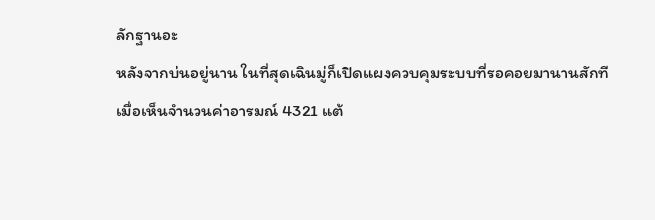ลักฐานอะ
หลังจากบ่นอยู่นาน ในที่สุดเฉินมู่ก็เปิดแผงควบคุมระบบที่รอคอยมานานสักที
เมื่อเห็นจำนวนค่าอารมณ์ 4321 แต้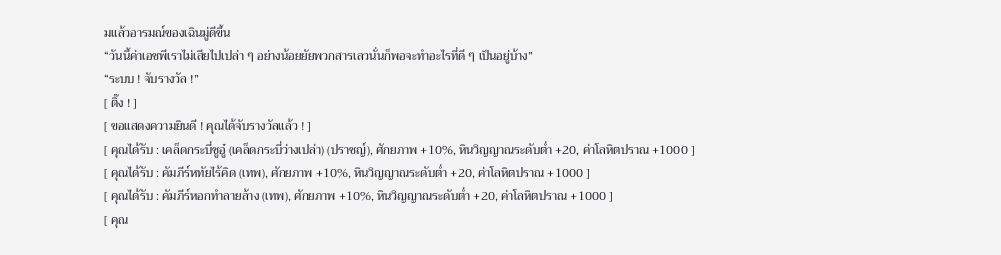มแล้วอารมณ์ของเฉินมู่ดีขึ้น
“วันนี้ค่าเอชพีเราไม่เสียไปเปล่า ๆ อย่างน้อยยัยพวกสารเลวนั่นก็พอจะทำอะไรที่ดี ๆ เป็นอยู่บ้าง”
“ระบบ ! จับรางวัล !”
[ ติ๊ง ! ]
[ ขอแสดงความยินดี ! คุณได้จับรางวัลแล้ว ! ]
[ คุณได้รับ : เคล็ดกระบี่ซูอู๋ (เคล็ดกระบี่ว่างเปล่า) (ปราชญ์), ศักยภาพ +10%, หินวิญญาณระดับต่ำ +20, ค่าโลหิตปราณ +1000 ]
[ คุณได้รับ : คัมภีร์หทัยไร้คิด (เทพ), ศักยภาพ +10%, หินวิญญาณระดับต่ำ +20, ค่าโลหิตปราณ +1000 ]
[ คุณได้รับ : คัมภีร์หอกทำลายล้าง (เทพ), ศักยภาพ +10%, หินวิญญาณระดับต่ำ +20, ค่าโลหิตปราณ +1000 ]
[ คุณ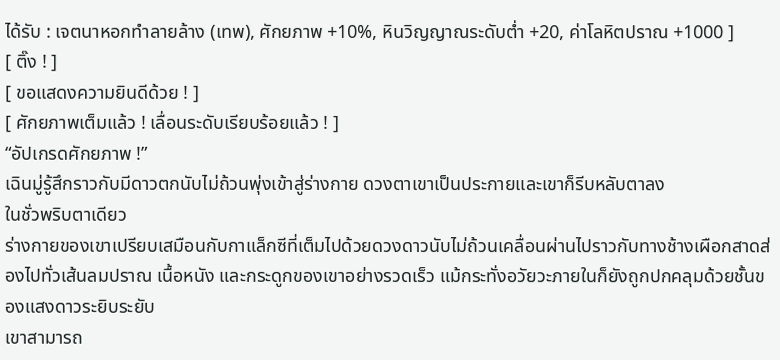ได้รับ : เจตนาหอกทำลายล้าง (เทพ), ศักยภาพ +10%, หินวิญญาณระดับต่ำ +20, ค่าโลหิตปราณ +1000 ]
[ ติ๊ง ! ]
[ ขอแสดงความยินดีด้วย ! ]
[ ศักยภาพเต็มแล้ว ! เลื่อนระดับเรียบร้อยแล้ว ! ]
“อัปเกรดศักยภาพ !”
เฉินมู่รู้สึกราวกับมีดาวตกนับไม่ถ้วนพุ่งเข้าสู่ร่างกาย ดวงตาเขาเป็นประกายและเขาก็รีบหลับตาลง
ในชั่วพริบตาเดียว
ร่างกายของเขาเปรียบเสมือนกับกาแล็กซีที่เต็มไปด้วยดวงดาวนับไม่ถ้วนเคลื่อนผ่านไปราวกับทางช้างเผือกสาดส่องไปทั่วเส้นลมปราณ เนื้อหนัง และกระดูกของเขาอย่างรวดเร็ว แม้กระทั่งอวัยวะภายในก็ยังถูกปกคลุมด้วยชั้นของแสงดาวระยิบระยับ
เขาสามารถ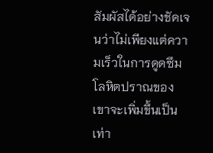สัมผัสได้อย่างชัดเจนว่าไม่เพียงแต่ความเร็วในการดูดซึมโลหิตปราณของเขาจะเพิ่มขึ้นเป็นเท่า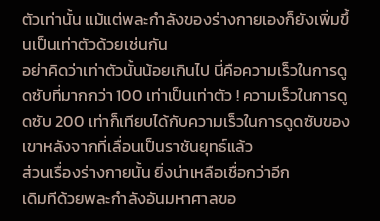ตัวเท่านั้น แม้แต่พละกำลังของร่างกายเองก็ยังเพิ่มขึ้นเป็นเท่าตัวด้วยเช่นกัน
อย่าคิดว่าเท่าตัวนั้นน้อยเกินไป นี่คือความเร็วในการดูดซับที่มากกว่า 100 เท่าเป็นเท่าตัว ! ความเร็วในการดูดซับ 200 เท่าก็เทียบได้กับความเร็วในการดูดซับของเขาหลังจากที่เลื่อนเป็นราชันยุทธ์แล้ว
ส่วนเรื่องร่างกายนั้น ยิ่งน่าเหลือเชื่อกว่าอีก
เดิมทีด้วยพละกำลังอันมหาศาลขอ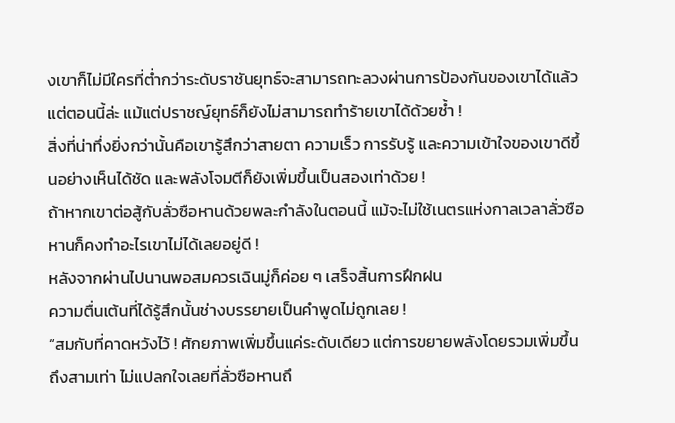งเขาก็ไม่มีใครที่ต่ำกว่าระดับราชันยุทธ์จะสามารถทะลวงผ่านการป้องกันของเขาได้แล้ว แต่ตอนนี้ล่ะ แม้แต่ปราชญ์ยุทธ์ก็ยังไม่สามารถทำร้ายเขาได้ด้วยซ้ำ !
สิ่งที่น่าทึ่งยิ่งกว่านั้นคือเขารู้สึกว่าสายตา ความเร็ว การรับรู้ และความเข้าใจของเขาดีขึ้นอย่างเห็นได้ชัด และพลังโจมตีก็ยังเพิ่มขึ้นเป็นสองเท่าด้วย !
ถ้าหากเขาต่อสู้กับลั่วซือหานด้วยพละกำลังในตอนนี้ แม้จะไม่ใช้เนตรแห่งกาลเวลาลั่วซือหานก็คงทำอะไรเขาไม่ได้เลยอยู่ดี !
หลังจากผ่านไปนานพอสมควรเฉินมู่ก็ค่อย ๆ เสร็จสิ้นการฝึกฝน
ความตื่นเต้นที่ได้รู้สึกนั้นช่างบรรยายเป็นคำพูดไม่ถูกเลย !
“สมกับที่คาดหวังไว้ ! ศักยภาพเพิ่มขึ้นแค่ระดับเดียว แต่การขยายพลังโดยรวมเพิ่มขึ้นถึงสามเท่า ไม่แปลกใจเลยที่ลั่วซือหานถึ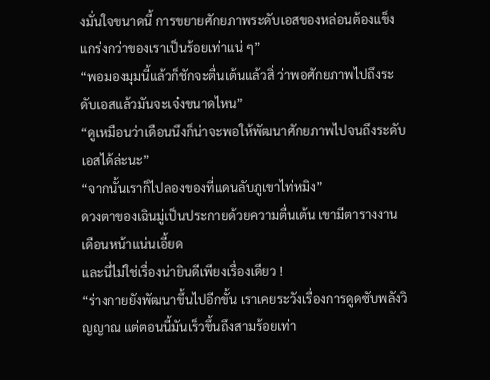งมั่นใจขนาดนี้ การขยายศักยภาพระดับเอสของหล่อนต้องแข็งแกร่งกว่าของเราเป็นร้อยเท่าแน่ ๆ”
“พอมองมุมนี้แล้วก็ชักจะตื่นเต้นแล้วสิ่ ว่าพอศักยภาพไปถึงระดับเอสแล้วมันจะเจ๋งขนาดไหน”
“ดูเหมือนว่าเดือนนึงก็น่าจะพอให้พัฒนาศักยภาพไปจนถึงระดับเอสได้ล่ะนะ”
“จากนั้นเราก็ไปลองของที่แดนลับภูเขาไท่หมิง”
ดวงตาของเฉินมู่เป็นประกายด้วยความตื่นเต้น เขามีตารางงานเดือนหน้าแน่นเอี้ยด
และนี่ไม่ใช่เรื่องน่ายินดีเพียงเรื่องเดียว !
“ร่างกายยังพัฒนาขึ้นไปอีกขั้น เราเคยระวังเรื่องการดูดซับพลังวิญญาณ แต่ตอนนี้มันเร็วขึ้นถึงสามร้อยเท่า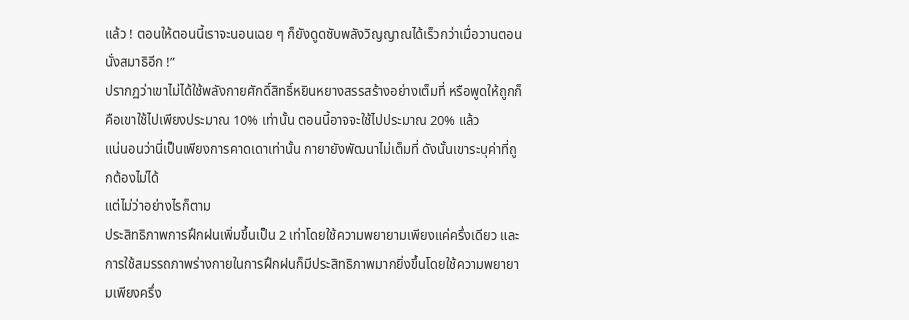แล้ว ! ตอนให้ตอนนี้เราจะนอนเฉย ๆ ก็ยังดูดซับพลังวิญญาณได้เร็วกว่าเมื่อวานตอนนั่งสมาธิอีก !”
ปรากฏว่าเขาไม่ได้ใช้พลังกายศักดิ์สิทธิ์หยินหยางสรรสร้างอย่างเต็มที่ หรือพูดให้ถูกก็คือเขาใช้ไปเพียงประมาณ 10% เท่านั้น ตอนนี้อาจจะใช้ไปประมาณ 20% แล้ว
แน่นอนว่านี่เป็นเพียงการคาดเดาเท่านั้น กายายังพัฒนาไม่เต็มที่ ดังนั้นเขาระบุค่าที่ถูกต้องไม่ได้
แต่ไม่ว่าอย่างไรก็ตาม
ประสิทธิภาพการฝึกฝนเพิ่มขึ้นเป็น 2 เท่าโดยใช้ความพยายามเพียงแค่ครึ่งเดียว และการใช้สมรรถภาพร่างกายในการฝึกฝนก็มีประสิทธิภาพมากยิ่งขึ้นโดยใช้ความพยายามเพียงครึ่ง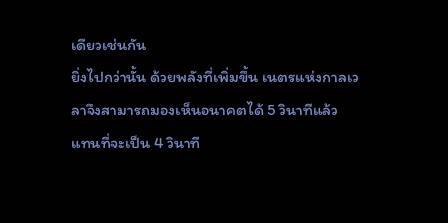เดียวเช่นกัน
ยิ่งไปกว่านั้น ด้วยพลังที่เพิ่มขึ้น เนตรแห่งกาลเวลาจึงสามารถมองเห็นอนาคตได้ 5 วินาทีแล้ว แทนที่จะเป็น 4 วินาที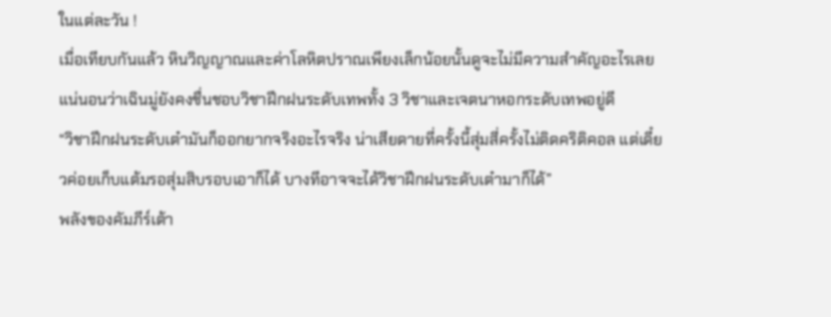ในแต่ละวัน !
เมื่อเทียบกันแล้ว หินวิญญาณและค่าโลหิตปราณเพียงเล็กน้อยนั้นดูจะไม่มีความสำคัญอะไรเลย
แน่นอนว่าเฉินมู่ยังคงชื่นชอบวิชาฝึกฝนระดับเทพทั้ง 3 วิชาและเจตนาหอกระดับเทพอยู่ดี
“วิชาฝึกฝนระดับเต๋ามันก็ออกยากจริงอะไรจริง น่าเสียดายที่ครั้งนี้สุ่มสี่ครั้งไม่ติดคริติคอล แต่เดี๋ยวค่อยเก็บแต้มรอสุ่มสิบรอบเอาก็ได้ บางทีอาจจะได้วิชาฝึกฝนระดับเต๋ามาก็ได้”
พลังของคัมภีร์เต้า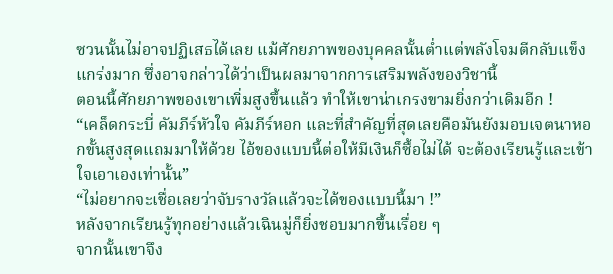ซวนนั้นไม่อาจปฏิเสธได้เลย แม้ศักยภาพของบุคคลนั้นต่ำแต่พลังโจมตีกลับแข็งแกร่งมาก ซึ่งอาจกล่าวได้ว่าเป็นผลมาจากการเสริมพลังของวิชานี้
ตอนนี้ศักยภาพของเขาเพิ่มสูงขึ้นแล้ว ทำให้เขาน่าเกรงขามยิ่งกว่าเดิมอีก !
“เคล็ดกระบี่ คัมภีร์หัวใจ คัมภีร์หอก และที่สำคัญที่สุดเลยคือมันยังมอบเจตนาหอกขั้นสูงสุดแถมมาให้ด้วย ไอ้ของแบบนี้ต่อให้มีเงินก็ซื้อไม่ได้ จะต้องเรียนรู้และเข้าใจเอาเองเท่านั้น”
“ไม่อยากจะเชื่อเลยว่าจับรางวัลแล้วจะได้ของแบบนี้มา !”
หลังจากเรียนรู้ทุกอย่างแล้วเฉินมู่ก็ยิ่งชอบมากขึ้นเรื่อย ๆ
จากนั้นเขาจึง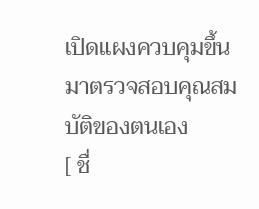เปิดแผงควบคุมขึ้นมาตรวจสอบคุณสมบัติของตนเอง
[ ชื่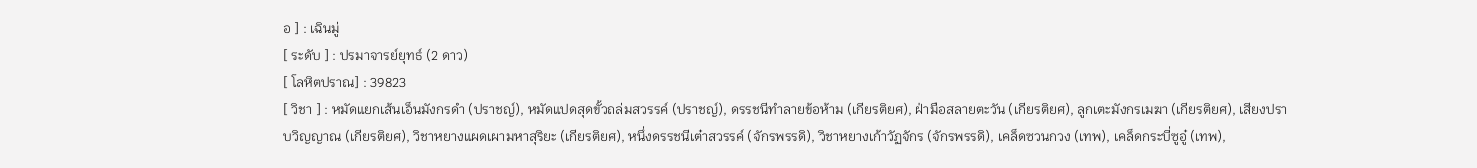อ ] : เฉินมู่
[ ระดับ ] : ปรมาจารย์ยุทธ์ (2 ดาว)
[ โลหิตปราณ] : 39823
[ วิชา ] : หมัดแยกเส้นเอ็นมังกรดำ (ปราชญ์), หมัดแปดสุดขั้วถล่มสวรรค์ (ปราชญ์), ดรรชนีทำลายข้อห้าม (เกียรติยศ), ฝ่ามือสลายตะวัน (เกียรติยศ), ลูกเตะมังกรเมฆา (เกียรติยศ), เสียงปราบวิญญาณ (เกียรติยศ), วิชาหยางแผดเผามหาสุริยะ (เกียรติยศ), หนึ่งดรรชนีเต๋าสวรรค์ (จักรพรรดิ), วิชาหยางเก้าวัฏจักร (จักรพรรดิ), เคล็ดซวนกวง (เทพ), เคล็ดกระบี่ซูอู๋ (เทพ),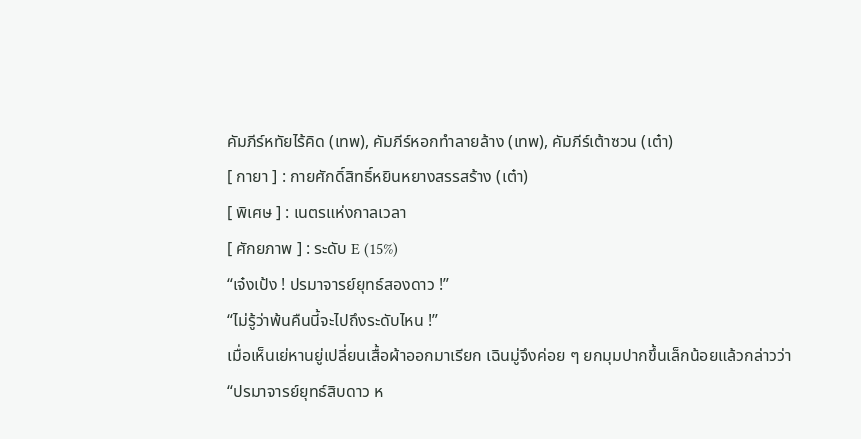คัมภีร์หทัยไร้คิด (เทพ), คัมภีร์หอกทำลายล้าง (เทพ), คัมภีร์เต้าซวน (เต๋า)
[ กายา ] : กายศักดิ์สิทธิ์หยินหยางสรรสร้าง (เต๋า)
[ พิเศษ ] : เนตรแห่งกาลเวลา
[ ศักยภาพ ] : ระดับ E (15%)
“เจ๋งเป้ง ! ปรมาจารย์ยุทธ์สองดาว !”
“ไม่รู้ว่าพ้นคืนนี้จะไปถึงระดับไหน !”
เมื่อเห็นเย่หานยู่เปลี่ยนเสื้อผ้าออกมาเรียก เฉินมู่จึงค่อย ๆ ยกมุมปากขึ้นเล็กน้อยแล้วกล่าวว่า
“ปรมาจารย์ยุทธ์สิบดาว ห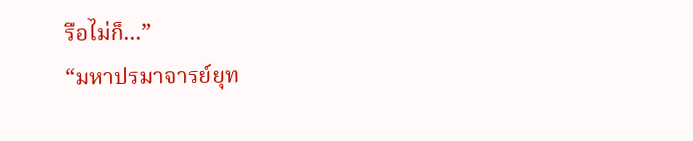รือไม่ก็...”
“มหาปรมาจารย์ยุท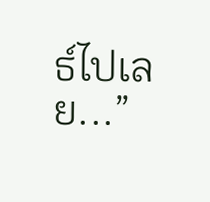ธ์ไปเลย...”